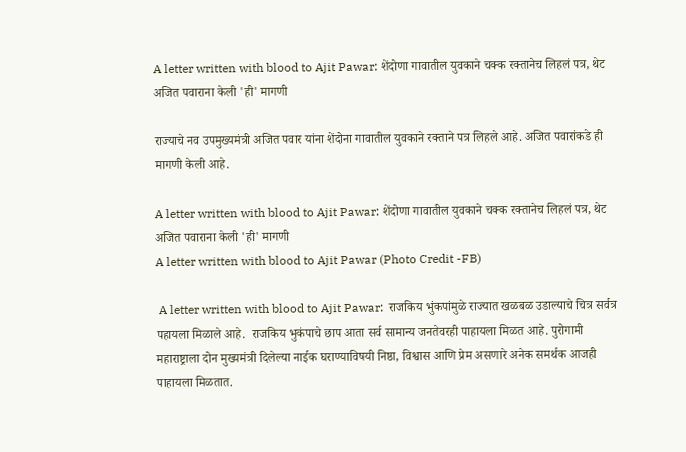A letter written with blood to Ajit Pawar: शेंदोणा गावातील युवकाने चक्क रक्तानेच लिहलं पत्र, थेट अजित पवाराना केली 'ही' मागणी

राज्याचे नव उपमुख्यमंत्री अजित पवार यांना शेंदोना गावातील युवकाने रक्ताने पत्र लिहले आहे. अजित पवारांकडे ही मागणी केली आहे.

A letter written with blood to Ajit Pawar: शेंदोणा गावातील युवकाने चक्क रक्तानेच लिहलं पत्र, थेट अजित पवाराना केली 'ही' मागणी
A letter written with blood to Ajit Pawar (Photo Credit -FB)

 A letter written with blood to Ajit Pawar:  राजकिय भुंकपांमुळे राज्यात खळबळ उडाल्याचे चित्र सर्वत्र पहायला मिळाले आहे.  राजकिय भुकंपाचे छाप आता सर्व सामान्य जनतेवरही पाहायला मिळत आहे. पुरोगामी महाराष्ट्राला दोन मुख्यमंत्री दिलेल्या नाईक घराण्याविषयी निष्ठा, विश्वास आणि प्रेम असणारे अनेक समर्थक आजही पाहायला मिळतात.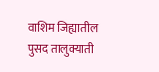वाशिम जिह्यातील पुसद तालुक्याती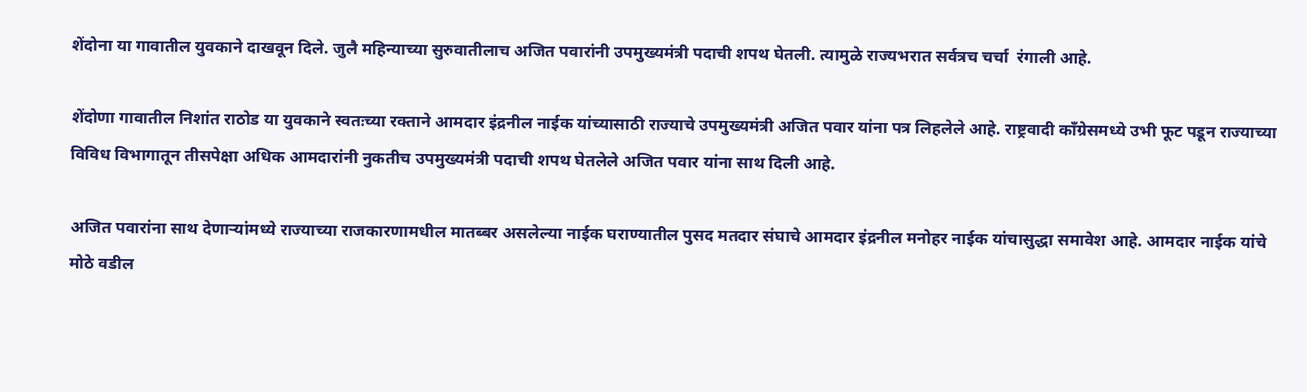शेंदोना या गावातील युवकाने दाखवून दिले. जुलै महिन्याच्या सुरुवातीलाच अजित पवारांनी उपमुख्यमंत्री पदाची शपथ घेतली. त्यामुळे राज्यभरात सर्वत्रच चर्चा  रंगाली आहे.

शेंदोणा गावातील निशांत राठोड या युवकाने स्वतःच्या रक्ताने आमदार इंद्रनील नाईक यांच्यासाठी राज्याचे उपमुख्यमंत्री अजित पवार यांना पत्र लिहलेले आहे. राष्ट्रवादी काँग्रेसमध्ये उभी फूट पडून राज्याच्या विविध विभागातून तीसपेक्षा अधिक आमदारांनी नुकतीच उपमुख्यमंत्री पदाची शपथ घेतलेले अजित पवार यांना साथ दिली आहे.

अजित पवारांना साथ देणाऱ्यांमध्ये राज्याच्या राजकारणामधील मातब्बर असलेल्या नाईक घराण्यातील पुसद मतदार संघाचे आमदार इंद्रनील मनोहर नाईक यांचासुद्धा समावेश आहे. आमदार नाईक यांचे मोठे वडील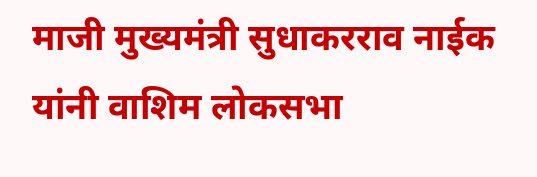माजी मुख्यमंत्री सुधाकरराव नाईक यांनी वाशिम लोकसभा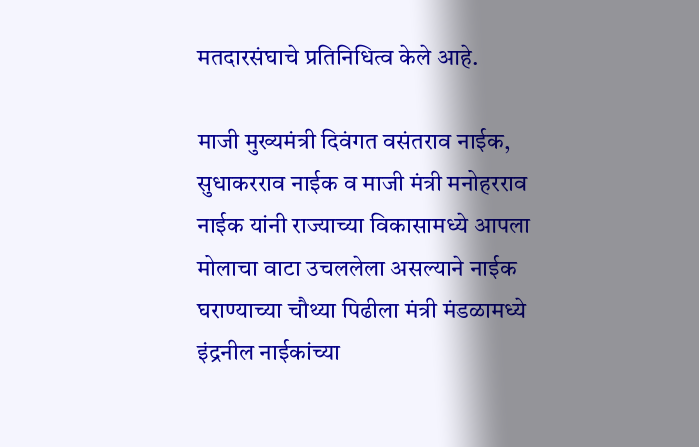मतदारसंघाचे प्रतिनिधित्व केले आहे.

माजी मुख्यमंत्री दिवंगत वसंतराव नाईक, सुधाकरराव नाईक व माजी मंत्री मनोहरराव नाईक यांनी राज्याच्या विकासामध्ये आपला मोलाचा वाटा उचललेला असल्याने नाईक घराण्याच्या चौथ्या पिढीला मंत्री मंडळामध्ये इंद्रनील नाईकांच्या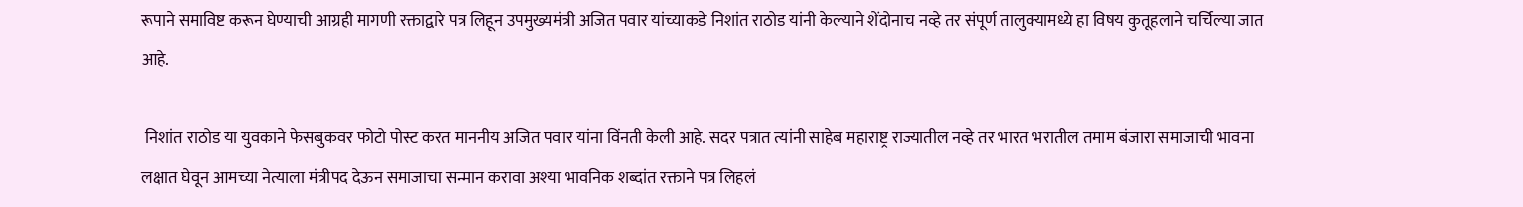रूपाने समाविष्ट करून घेण्याची आग्रही मागणी रक्ताद्वारे पत्र लिहून उपमुख्यमंत्री अजित पवार यांच्याकडे निशांत राठोड यांनी केल्याने शेंदोनाच नव्हे तर संपूर्ण तालुक्यामध्ये हा विषय कुतूहलाने चर्चिल्या जात आहे.

 निशांत राठोड या युवकाने फेसबुकवर फोटो पोस्ट करत माननीय अजित पवार यांना विंनती केली आहे. सदर पत्रात त्यांनी साहेब महाराष्ट्र राज्यातील नव्हे तर भारत भरातील तमाम बंजारा समाजाची भावना लक्षात घेवून आमच्या नेत्याला मंत्रीपद देऊन समाजाचा सन्मान करावा अश्या भावनिक शब्दांत रक्ताने पत्र लिहलं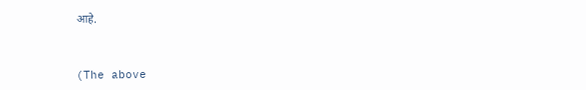आहे.



(The above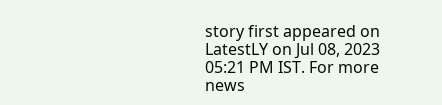story first appeared on LatestLY on Jul 08, 2023 05:21 PM IST. For more news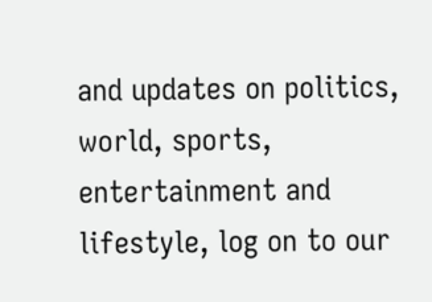and updates on politics, world, sports, entertainment and lifestyle, log on to our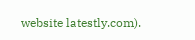website latestly.com).